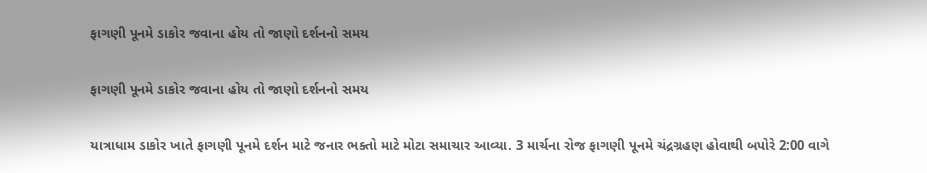ફાગણી પૂનમે ડાકોર જવાના હોય તો જાણો દર્શનનો સમય

ફાગણી પૂનમે ડાકોર જવાના હોય તો જાણો દર્શનનો સમય

યાત્રાધામ ડાકોર ખાતે ફાગણી પૂનમે દર્શન માટે જનાર ભક્તો માટે મોટા સમાચાર આવ્યા. 3 માર્ચના રોજ ફાગણી પૂનમે ચંદ્રગ્રહણ હોવાથી બપોરે 2:00 વાગે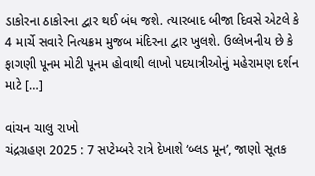ડાકોરના ઠાકોરના દ્વાર થઈ બંધ જશે. ત્યારબાદ બીજા દિવસે એટલે કે 4 માર્ચે સવારે નિત્યક્રમ મુજબ મંદિરના દ્વાર ખુલશે. ઉલ્લેખનીય છે કે ફાગણી પૂનમ મોટી પૂનમ હોવાથી લાખો પદયાત્રીઓનું મહેરામણ દર્શન માટે […]

વાંચન ચાલુ રાખો
ચંદ્રગ્રહણ 2025 : 7 સપ્ટેમ્બરે રાત્રે દેખાશે ‘બ્લડ મૂન’, જાણો સૂતક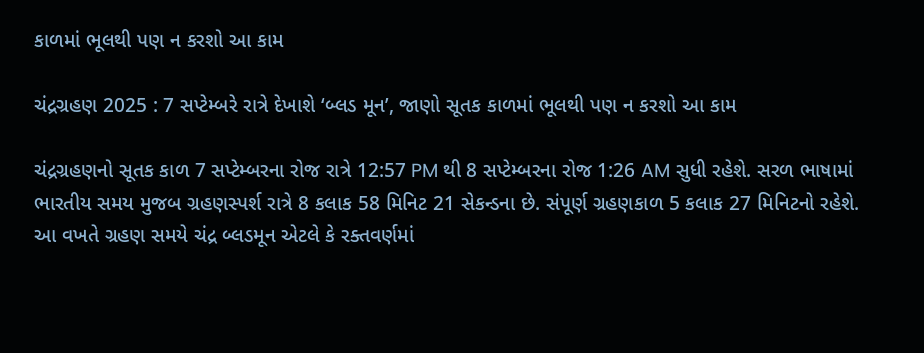કાળમાં ભૂલથી પણ ન કરશો આ કામ

ચંદ્રગ્રહણ 2025 : 7 સપ્ટેમ્બરે રાત્રે દેખાશે ‘બ્લડ મૂન’, જાણો સૂતક કાળમાં ભૂલથી પણ ન કરશો આ કામ

ચંદ્રગ્રહણનો સૂતક કાળ 7 સપ્ટેમ્બરના રોજ રાત્રે 12:57 PM થી 8 સપ્ટેમ્બરના રોજ 1:26 AM સુધી રહેશે. સરળ ભાષામાં ભારતીય સમય મુજબ ગ્રહણસ્પર્શ રાત્રે 8 કલાક 58 મિનિટ 21 સેકન્ડના છે. સંપૂર્ણ ગ્રહણકાળ 5 કલાક 27 મિનિટનો રહેશે. આ વખતે ગ્રહણ સમયે ચંદ્ર બ્લડમૂન એટલે કે રક્તવર્ણમાં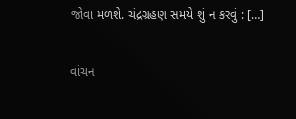જોવા મળશે. ચંદ્રગ્રહણ સમયે શું ન કરવું : […]

વાંચન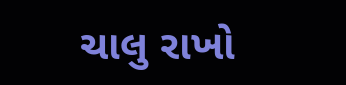ચાલુ રાખો